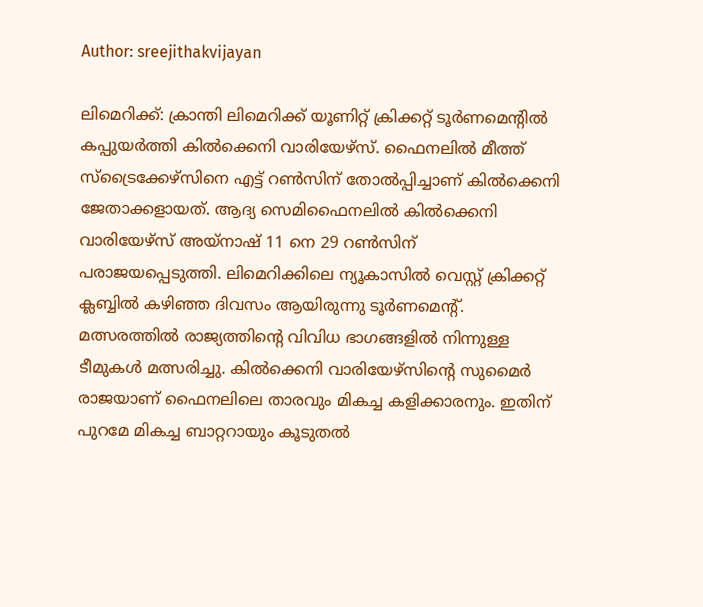Author: sreejithakvijayan

ലിമെറിക്ക്: ക്രാന്തി ലിമെറിക്ക് യൂണിറ്റ് ക്രിക്കറ്റ് ടൂർണമെന്റിൽ കപ്പുയർത്തി കിൽക്കെനി വാരിയേഴ്‌സ്. ഫൈനലിൽ മീത്ത് സ്‌ട്രൈക്കേഴ്‌സിനെ എട്ട് റൺസിന് തോൽപ്പിച്ചാണ് കിൽക്കെനി ജേതാക്കളായത്. ആദ്യ സെമിഫൈനലിൽ കിൽക്കെനി വാരിയേഴ്‌സ് അയ്‌നാഷ് 11 നെ 29 റൺസിന് പരാജയപ്പെടുത്തി. ലിമെറിക്കിലെ ന്യൂകാസിൽ വെസ്റ്റ് ക്രിക്കറ്റ് ക്ലബ്ബിൽ കഴിഞ്ഞ ദിവസം ആയിരുന്നു ടൂർണമെന്റ്. മത്സരത്തിൽ രാജ്യത്തിന്റെ വിവിധ ഭാഗങ്ങളിൽ നിന്നുള്ള ടീമുകൾ മത്സരിച്ചു. കിൽക്കെനി വാരിയേഴ്‌സിന്റെ സുമൈർ രാജയാണ് ഫൈനലിലെ താരവും മികച്ച കളിക്കാരനും. ഇതിന് പുറമേ മികച്ച ബാറ്ററായും കൂടുതൽ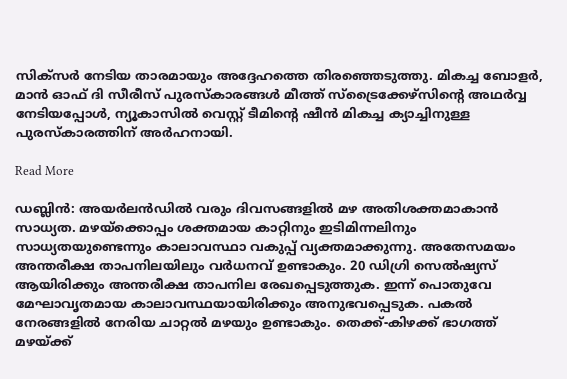സിക്‌സർ നേടിയ താരമായും അദ്ദേഹത്തെ തിരഞ്ഞെടുത്തു. മികച്ച ബോളർ, മാൻ ഓഫ് ദി സീരീസ് പുരസ്‌കാരങ്ങൾ മീത്ത് സ്‌ട്രൈക്കേഴ്‌സിന്റെ അഥർവ്വ നേടിയപ്പോൾ, ന്യൂകാസിൽ വെസ്റ്റ് ടീമിന്റെ ഷീൻ മികച്ച ക്യാച്ചിനുള്ള പുരസ്‌കാരത്തിന് അർഹനായി.

Read More

ഡബ്ലിൻ: അയർലൻഡിൽ വരും ദിവസങ്ങളിൽ മഴ അതിശക്തമാകാൻ സാധ്യത. മഴയ്‌ക്കൊപ്പം ശക്തമായ കാറ്റിനും ഇടിമിന്നലിനും സാധ്യതയുണ്ടെന്നും കാലാവസ്ഥാ വകുപ്പ് വ്യക്തമാക്കുന്നു. അതേസമയം അന്തരീക്ഷ താപനിലയിലും വർധനവ് ഉണ്ടാകും. 20 ഡിഗ്രി സെൽഷ്യസ് ആയിരിക്കും അന്തരീക്ഷ താപനില രേഖപ്പെടുത്തുക. ഇന്ന് പൊതുവേ മേഘാവൃതമായ കാലാവസ്ഥയായിരിക്കും അനുഭവപ്പെടുക. പകൽ നേരങ്ങളിൽ നേരിയ ചാറ്റൽ മഴയും ഉണ്ടാകും. തെക്ക്-കിഴക്ക് ഭാഗത്ത് മഴയ്ക്ക്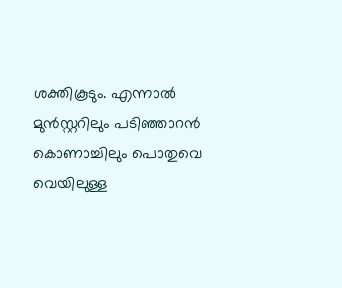ശക്തികൂടും. എന്നാൽ മുൻസ്റ്ററിലും പടിഞ്ഞാറൻ കൊണാച്ചിലും പൊതുവെ വെയിലുള്ള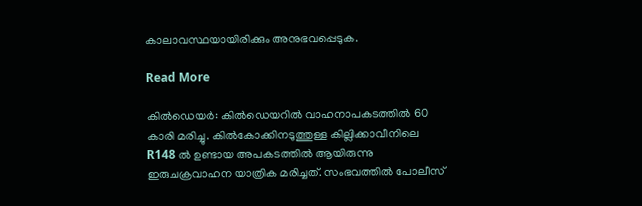കാലാവസ്ഥയായിരിക്കും അനുഭവപ്പെടുക.

Read More

കിൽഡെയർ: കിൽഡെയറിൽ വാഹനാപകടത്തിൽ 60 കാരി മരിച്ചു. കിൽകോക്കിനടുത്തുള്ള കില്ലിക്കാവീനിലെ R148 ൽ ഉണ്ടായ അപകടത്തിൽ ആയിരുന്നു ഇരുചക്രവാഹന യാത്രിക മരിച്ചത്. സംഭവത്തിൽ പോലീസ്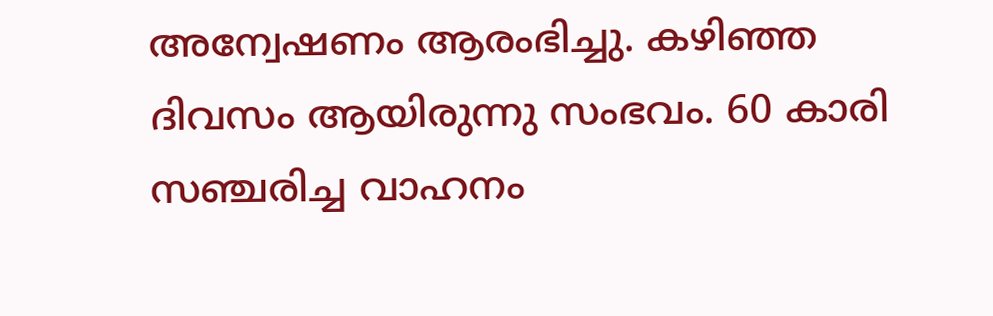അന്വേഷണം ആരംഭിച്ചു. കഴിഞ്ഞ ദിവസം ആയിരുന്നു സംഭവം. 60 കാരി സഞ്ചരിച്ച വാഹനം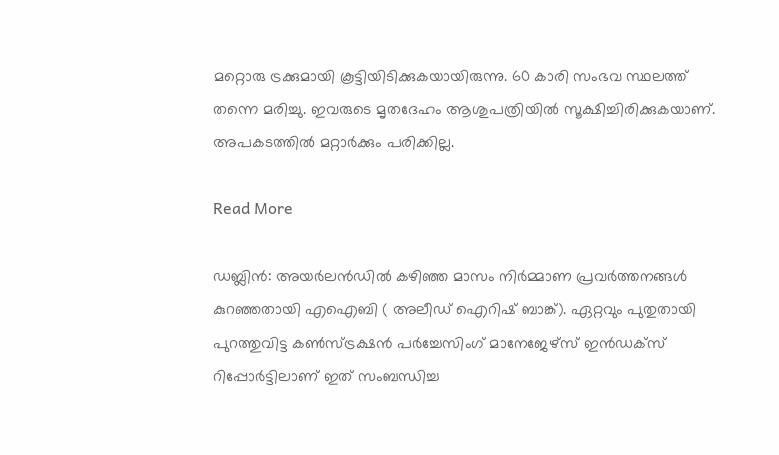മറ്റൊരു ട്രക്കുമായി കൂട്ടിയിടിക്കുകയായിരുന്നു. 60 കാരി സംഭവ സ്ഥലത്ത് തന്നെ മരിച്ചു. ഇവരുടെ മൃതദേഹം ആശുപത്രിയിൽ സൂക്ഷിച്ചിരിക്കുകയാണ്. അപകടത്തിൽ മറ്റാർക്കും പരിക്കില്ല.

Read More

ഡബ്ലിൻ: അയർലൻഡിൽ കഴിഞ്ഞ മാസം നിർമ്മാണ പ്രവർത്തനങ്ങൾ കുറഞ്ഞതായി എഐബി ( അലീഡ് ഐറിഷ് ബാങ്ക്). ഏറ്റവും പുതുതായി പുറത്തുവിട്ട കൺസ്ട്രക്ഷൻ പർച്ചേസിംഗ് മാനേജേഴ്‌സ് ഇൻഡക്‌സ് റിപ്പോർട്ടിലാണ് ഇത് സംബന്ധിച്ച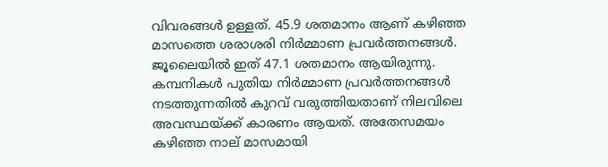വിവരങ്ങൾ ഉള്ളത്. 45.9 ശതമാനം ആണ് കഴിഞ്ഞ മാസത്തെ ശരാശരി നിർമ്മാണ പ്രവർത്തനങ്ങൾ. ജൂലൈയിൽ ഇത് 47.1 ശതമാനം ആയിരുന്നു. കമ്പനികൾ പുതിയ നിർമ്മാണ പ്രവർത്തനങ്ങൾ നടത്തുന്നതിൽ കുറവ് വരുത്തിയതാണ് നിലവിലെ അവസ്ഥയ്ക്ക് കാരണം ആയത്. അതേസമയം കഴിഞ്ഞ നാല് മാസമായി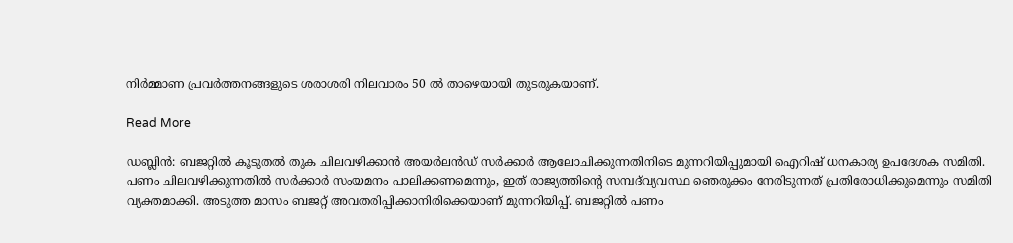നിർമ്മാണ പ്രവർത്തനങ്ങളുടെ ശരാശരി നിലവാരം 50 ൽ താഴെയായി തുടരുകയാണ്.

Read More

ഡബ്ലിൻ: ബജറ്റിൽ കൂടുതൽ തുക ചിലവഴിക്കാൻ അയർലൻഡ് സർക്കാർ ആലോചിക്കുന്നതിനിടെ മുന്നറിയിപ്പുമായി ഐറിഷ് ധനകാര്യ ഉപദേശക സമിതി. പണം ചിലവഴിക്കുന്നതിൽ സർക്കാർ സംയമനം പാലിക്കണമെന്നും, ഇത് രാജ്യത്തിന്റെ സമ്പദ്‌വ്യവസ്ഥ ഞെരുക്കം നേരിടുന്നത് പ്രതിരോധിക്കുമെന്നും സമിതി വ്യക്തമാക്കി. അടുത്ത മാസം ബജറ്റ് അവതരിപ്പിക്കാനിരിക്കെയാണ് മുന്നറിയിപ്പ്. ബജറ്റിൽ പണം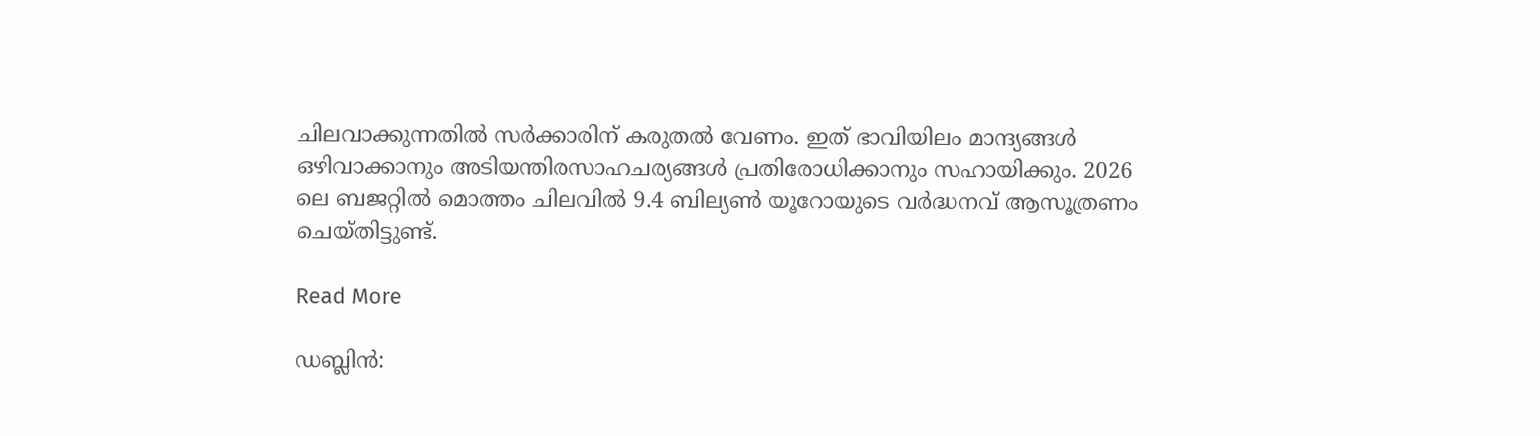ചിലവാക്കുന്നതിൽ സർക്കാരിന് കരുതൽ വേണം. ഇത് ഭാവിയിലം മാന്ദ്യങ്ങൾ ഒഴിവാക്കാനും അടിയന്തിരസാഹചര്യങ്ങൾ പ്രതിരോധിക്കാനും സഹായിക്കും. 2026 ലെ ബജറ്റിൽ മൊത്തം ചിലവിൽ 9.4 ബില്യൺ യൂറോയുടെ വർദ്ധനവ് ആസൂത്രണം ചെയ്തിട്ടുണ്ട്.

Read More

ഡബ്ലിൻ: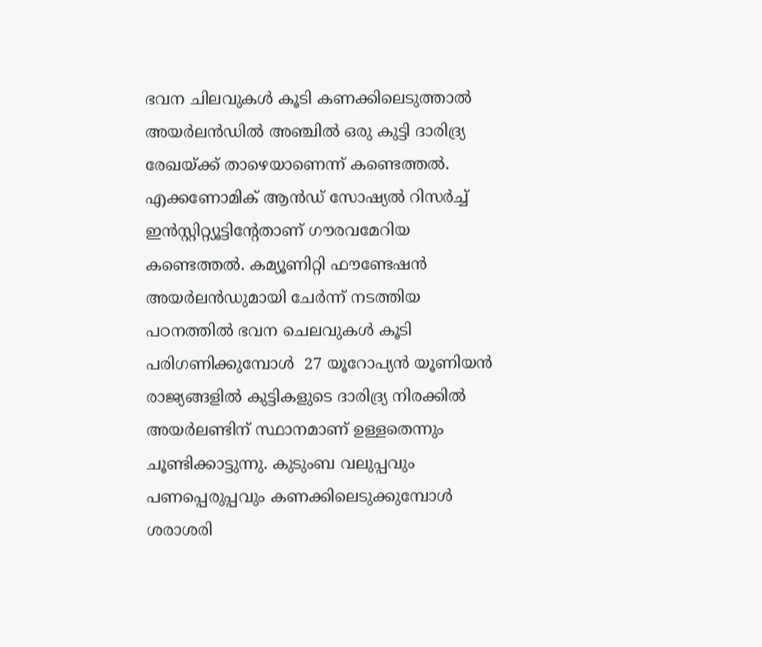ഭവന ചിലവുകൾ കൂടി കണക്കിലെടുത്താൽ അയർലൻഡിൽ അഞ്ചിൽ ഒരു കുട്ടി ദാരിദ്ര്യ രേഖയ്ക്ക് താഴെയാണെന്ന് കണ്ടെത്തൽ. എക്കണോമിക് ആൻഡ് സോഷ്യൽ റിസർച്ച് ഇൻസ്റ്റിറ്റ്യൂട്ടിന്റേതാണ് ഗൗരവമേറിയ കണ്ടെത്തൽ. കമ്യൂണിറ്റി ഫൗണ്ടേഷൻ അയർലൻഡുമായി ചേർന്ന് നടത്തിയ പഠനത്തിൽ ഭവന ചെലവുകൾ കൂടി പരിഗണിക്കുമ്പോൾ  27 യൂറോപ്യൻ യൂണിയൻ രാജ്യങ്ങളിൽ കുട്ടികളുടെ ദാരിദ്ര്യ നിരക്കിൽ അയർലണ്ടിന് സ്ഥാനമാണ് ഉള്ളതെന്നും ചൂണ്ടിക്കാട്ടുന്നു. കുടുംബ വലുപ്പവും പണപ്പെരുപ്പവും കണക്കിലെടുക്കുമ്പോൾ ശരാശരി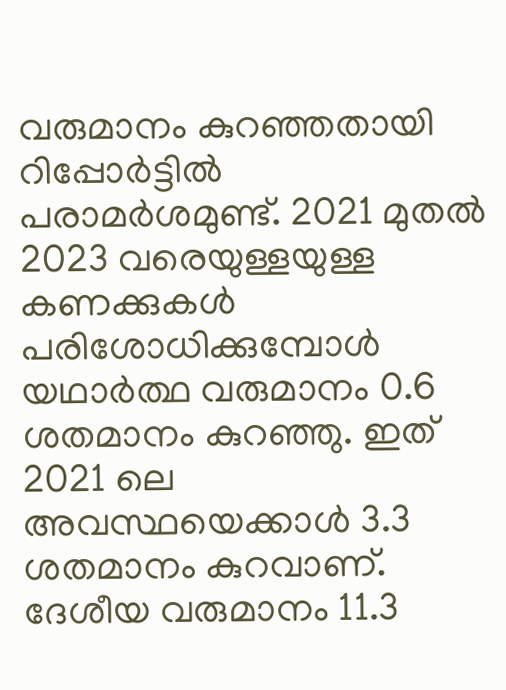വരുമാനം കുറഞ്ഞതായി റിപ്പോർട്ടിൽ പരാമർശമുണ്ട്. 2021 മുതൽ 2023 വരെയുള്ളയുള്ള കണക്കുകൾ പരിശോധിക്കുമ്പോൾ യഥാർത്ഥ വരുമാനം 0.6 ശതമാനം കുറഞ്ഞു. ഇത് 2021 ലെ അവസ്ഥയെക്കാൾ 3.3 ശതമാനം കുറവാണ്. ദേശീയ വരുമാനം 11.3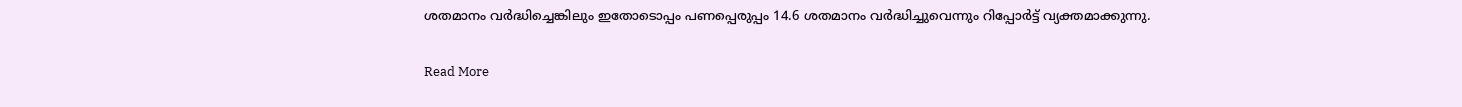ശതമാനം വർദ്ധിച്ചെങ്കിലും ഇതോടൊപ്പം പണപ്പെരുപ്പം 14.6 ശതമാനം വർദ്ധിച്ചുവെന്നും റിപ്പോർട്ട് വ്യക്തമാക്കുന്നു.

Read More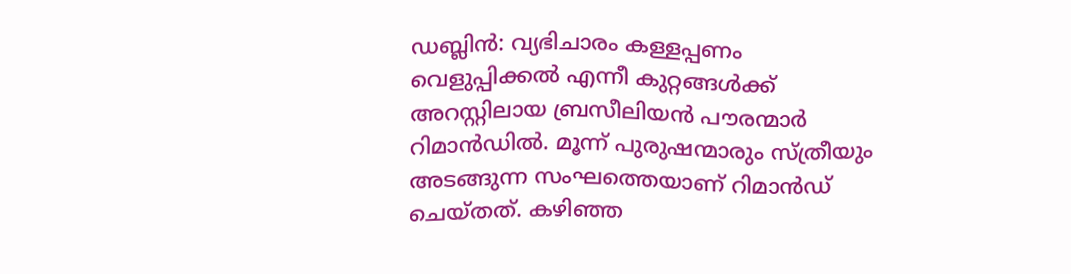ഡബ്ലിൻ: വ്യഭിചാരം കള്ളപ്പണം വെളുപ്പിക്കൽ എന്നീ കുറ്റങ്ങൾക്ക് അറസ്റ്റിലായ ബ്രസീലിയൻ പൗരന്മാർ റിമാൻഡിൽ. മൂന്ന് പുരുഷന്മാരും സ്ത്രീയും അടങ്ങുന്ന സംഘത്തെയാണ് റിമാൻഡ് ചെയ്തത്. കഴിഞ്ഞ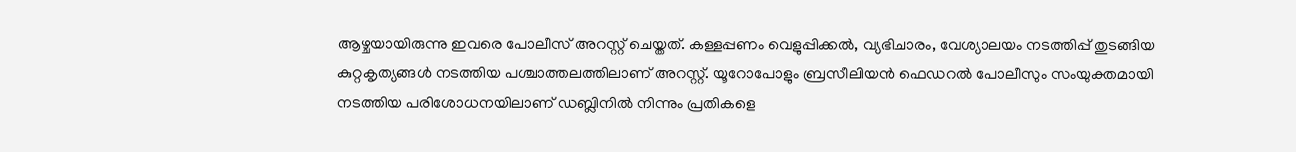ആഴ്ചയായിരുന്നു ഇവരെ പോലീസ് അറസ്റ്റ് ചെയ്തത്. കള്ളപ്പണം വെളുപ്പിക്കൽ, വ്യഭിചാരം, വേശ്യാലയം നടത്തിപ്പ് തുടങ്ങിയ കുറ്റകൃത്യങ്ങൾ നടത്തിയ പശ്ചാത്തലത്തിലാണ് അറസ്റ്റ്. യൂറോപോളും ബ്രസീലിയൻ ഫെഡറൽ പോലീസും സംയുക്തമായി നടത്തിയ പരിശോധനയിലാണ് ഡബ്ലിനിൽ നിന്നും പ്രതികളെ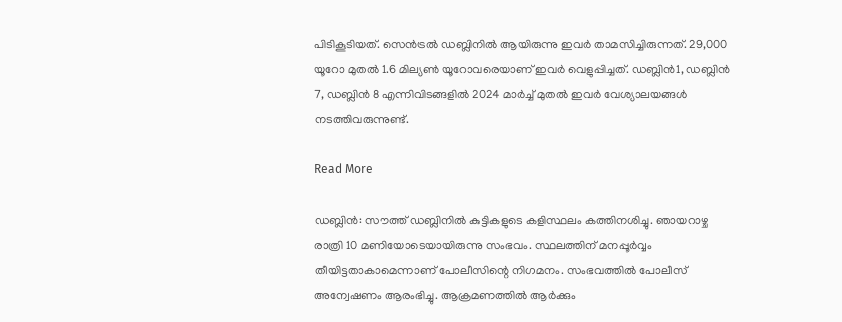പിടികൂടിയത്. സെൻട്രൽ ഡബ്ലിനിൽ ആയിരുന്നു ഇവർ താമസിച്ചിരുന്നത്. 29,000 യൂറോ മുതൽ 1.6 മില്യൺ യൂറോവരെയാണ് ഇവർ വെളുപ്പിച്ചത്. ഡബ്ലിൻ1, ഡബ്ലിൻ 7, ഡബ്ലിൻ 8 എന്നിവിടങ്ങളിൽ 2024 മാർച്ച് മുതൽ ഇവർ വേശ്യാലയങ്ങൾ നടത്തിവരുന്നുണ്ട്.

Read More

ഡബ്ലിൻ: സൗത്ത് ഡബ്ലിനിൽ കുട്ടികളുടെ കളിസ്ഥലം കത്തിനശിച്ചു. ഞായറാഴ്ച രാത്രി 10 മണിയോടെയായിരുന്നു സംഭവം. സ്ഥലത്തിന് മനപ്പൂർവ്വം തീയിട്ടതാകാമെന്നാണ് പോലീസിന്റെ നിഗമനം. സംഭവത്തിൽ പോലീസ് അന്വേഷണം ആരംഭിച്ചു. ആക്രമണത്തിൽ ആർക്കും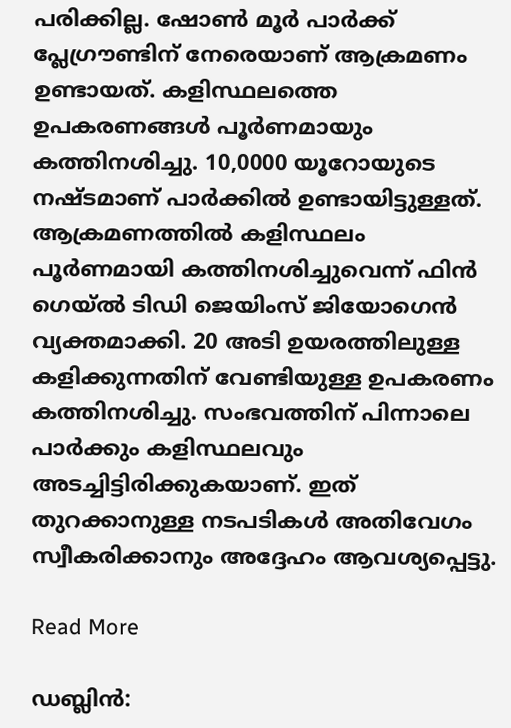പരിക്കില്ല. ഷോൺ മൂർ പാർക്ക് പ്ലേഗ്രൗണ്ടിന് നേരെയാണ് ആക്രമണം ഉണ്ടായത്. കളിസ്ഥലത്തെ ഉപകരണങ്ങൾ പൂർണമായും കത്തിനശിച്ചു. 10,0000 യൂറോയുടെ നഷ്ടമാണ് പാർക്കിൽ ഉണ്ടായിട്ടുള്ളത്. ആക്രമണത്തിൽ കളിസ്ഥലം പൂർണമായി കത്തിനശിച്ചുവെന്ന് ഫിൻ ഗെയ്ൽ ടിഡി ജെയിംസ് ജിയോഗെൻ വ്യക്തമാക്കി. 20 അടി ഉയരത്തിലുള്ള കളിക്കുന്നതിന് വേണ്ടിയുള്ള ഉപകരണം കത്തിനശിച്ചു. സംഭവത്തിന് പിന്നാലെ പാർക്കും കളിസ്ഥലവും അടച്ചിട്ടിരിക്കുകയാണ്. ഇത് തുറക്കാനുള്ള നടപടികൾ അതിവേഗം സ്വീകരിക്കാനും അദ്ദേഹം ആവശ്യപ്പെട്ടു.

Read More

ഡബ്ലിൻ: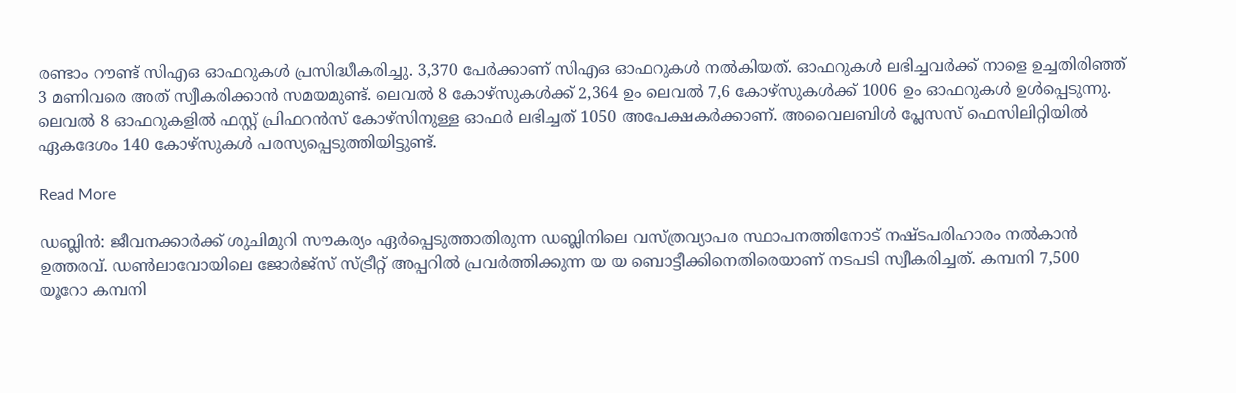രണ്ടാം റൗണ്ട് സിഎഒ ഓഫറുകൾ പ്രസിദ്ധീകരിച്ചു. 3,370 പേർക്കാണ് സിഎഒ ഓഫറുകൾ നൽകിയത്. ഓഫറുകൾ ലഭിച്ചവർക്ക് നാളെ ഉച്ചതിരിഞ്ഞ് 3 മണിവരെ അത് സ്വീകരിക്കാൻ സമയമുണ്ട്. ലെവൽ 8 കോഴ്‌സുകൾക്ക് 2,364 ഉം ലെവൽ 7,6 കോഴ്‌സുകൾക്ക് 1006 ഉം ഓഫറുകൾ ഉൾപ്പെടുന്നു. ലെവൽ 8 ഓഫറുകളിൽ ഫസ്റ്റ് പ്രിഫറൻസ് കോഴ്‌സിനുള്ള ഓഫർ ലഭിച്ചത് 1050 അപേക്ഷകർക്കാണ്. അവൈലബിൾ പ്ലേസസ് ഫെസിലിറ്റിയിൽ ഏകദേശം 140 കോഴ്‌സുകൾ പരസ്യപ്പെടുത്തിയിട്ടുണ്ട്.

Read More

ഡബ്ലിൻ: ജീവനക്കാർക്ക് ശുചിമുറി സൗകര്യം ഏർപ്പെടുത്താതിരുന്ന ഡബ്ലിനിലെ വസ്ത്രവ്യാപര സ്ഥാപനത്തിനോട് നഷ്ടപരിഹാരം നൽകാൻ ഉത്തരവ്. ഡൺലാവോയിലെ ജോർജ്‌സ് സ്ട്രീറ്റ് അപ്പറിൽ പ്രവർത്തിക്കുന്ന യ യ ബൊട്ടീക്കിനെതിരെയാണ് നടപടി സ്വീകരിച്ചത്. കമ്പനി 7,500 യൂറോ കമ്പനി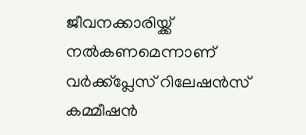ജീവനക്കാരിയ്ക്ക് നൽകണമെന്നാണ് വർക്ക്‌പ്ലേസ് റിലേഷൻസ് കമ്മീഷൻ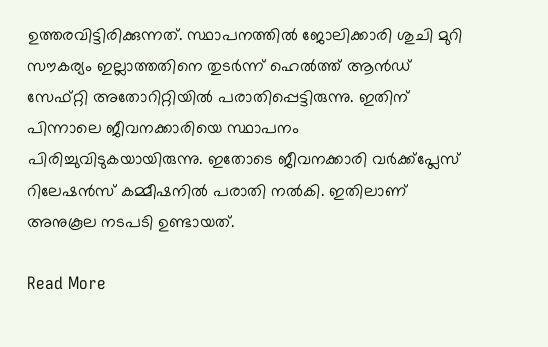ഉത്തരവിട്ടിരിക്കുന്നത്. സ്ഥാപനത്തിൽ ജോലിക്കാരി ശുചി മുറി സൗകര്യം ഇല്ലാത്തതിനെ തുടർന്ന് ഹെൽത്ത് ആൻഡ് സേഫ്റ്റി അതോറിറ്റിയിൽ പരാതിപ്പെട്ടിരുന്നു. ഇതിന് പിന്നാലെ ജീവനക്കാരിയെ സ്ഥാപനം പിരിച്ചുവിടുകയായിരുന്നു. ഇതോടെ ജീവനക്കാരി വർക്ക്‌പ്ലേസ് റിലേഷൻസ് കമ്മീഷനിൽ പരാതി നൽകി. ഇതിലാണ് അനുകൂല നടപടി ഉണ്ടായത്.

Read More